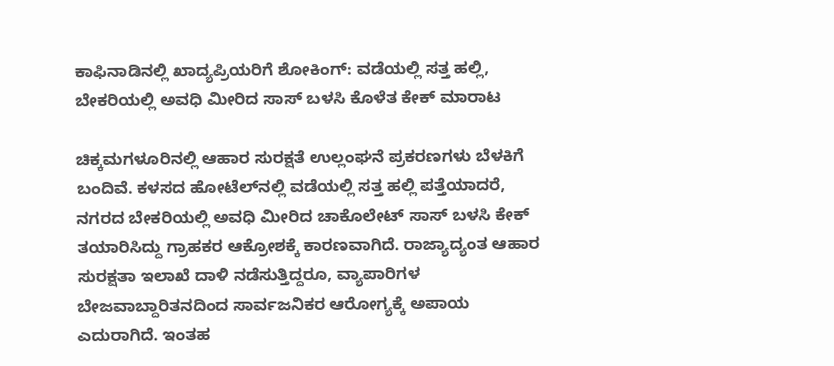ಕಾಫಿನಾಡಿನಲ್ಲಿ ಖಾದ್ಯಪ್ರಿಯರಿಗೆ ಶೋಕಿಂಗ್: ವಡೆಯಲ್ಲಿ ಸತ್ತ ಹಲ್ಲಿ, ಬೇಕರಿಯಲ್ಲಿ ಅವಧಿ ಮೀರಿದ ಸಾಸ್ ಬಳಸಿ ಕೊಳೆತ ಕೇಕ್ ಮಾರಾಟ

ಚಿಕ್ಕಮಗಳೂರಿನಲ್ಲಿ ಆಹಾರ ಸುರಕ್ಷತೆ ಉಲ್ಲಂಘನೆ ಪ್ರಕರಣಗಳು ಬೆಳಕಿಗೆ ಬಂದಿವೆ. ಕಳಸದ ಹೋಟೆಲ್‌ನಲ್ಲಿ ವಡೆಯಲ್ಲಿ ಸತ್ತ ಹಲ್ಲಿ ಪತ್ತೆಯಾದರೆ, ನಗರದ ಬೇಕರಿಯಲ್ಲಿ ಅವಧಿ ಮೀರಿದ ಚಾಕೊಲೇಟ್ ಸಾಸ್ ಬಳಸಿ ಕೇಕ್ ತಯಾರಿಸಿದ್ದು ಗ್ರಾಹಕರ ಆಕ್ರೋಶಕ್ಕೆ ಕಾರಣವಾಗಿದೆ. ರಾಜ್ಯಾದ್ಯಂತ ಆಹಾರ ಸುರಕ್ಷತಾ ಇಲಾಖೆ ದಾಳಿ ನಡೆಸುತ್ತಿದ್ದರೂ, ವ್ಯಾಪಾರಿಗಳ ಬೇಜವಾಬ್ದಾರಿತನದಿಂದ ಸಾರ್ವಜನಿಕರ ಆರೋಗ್ಯಕ್ಕೆ ಅಪಾಯ ಎದುರಾಗಿದೆ. ಇಂತಹ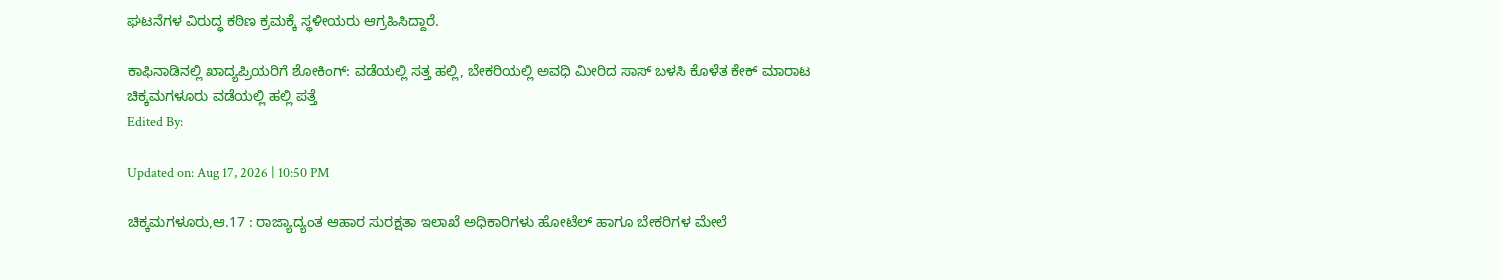ಘಟನೆಗಳ ವಿರುದ್ಧ ಕಠಿಣ ಕ್ರಮಕ್ಕೆ ಸ್ಥಳೀಯರು ಆಗ್ರಹಿಸಿದ್ದಾರೆ.

ಕಾಫಿನಾಡಿನಲ್ಲಿ ಖಾದ್ಯಪ್ರಿಯರಿಗೆ ಶೋಕಿಂಗ್: ವಡೆಯಲ್ಲಿ ಸತ್ತ ಹಲ್ಲಿ, ಬೇಕರಿಯಲ್ಲಿ ಅವಧಿ ಮೀರಿದ ಸಾಸ್ ಬಳಸಿ ಕೊಳೆತ ಕೇಕ್ ಮಾರಾಟ
ಚಿಕ್ಕಮಗಳೂರು ವಡೆಯಲ್ಲಿ ಹಲ್ಲಿ ಪತ್ತೆ
Edited By:

Updated on: Aug 17, 2026 | 10:50 PM

ಚಿಕ್ಕಮಗಳೂರು,ಆ.17 : ರಾಜ್ಯಾದ್ಯಂತ ಆಹಾರ ಸುರಕ್ಷತಾ ಇಲಾಖೆ ಅಧಿಕಾರಿಗಳು ಹೋಟೆಲ್‌ ಹಾಗೂ ಬೇಕರಿಗಳ ಮೇಲೆ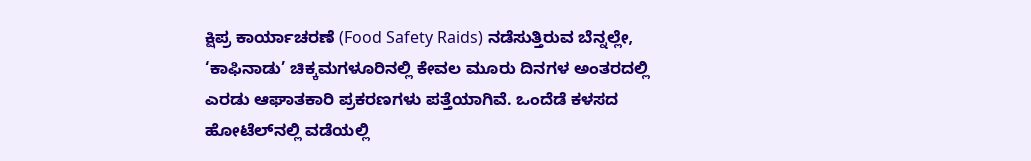ಕ್ಷಿಪ್ರ ಕಾರ್ಯಾಚರಣೆ (Food Safety Raids) ನಡೆಸುತ್ತಿರುವ ಬೆನ್ನಲ್ಲೇ, ‘ಕಾಫಿನಾಡು’ ಚಿಕ್ಕಮಗಳೂರಿನಲ್ಲಿ ಕೇವಲ ಮೂರು ದಿನಗಳ ಅಂತರದಲ್ಲಿ ಎರಡು ಆಘಾತಕಾರಿ ಪ್ರಕರಣಗಳು ಪತ್ತೆಯಾಗಿವೆ. ಒಂದೆಡೆ ಕಳಸದ ಹೋಟೆಲ್‌ನಲ್ಲಿ ವಡೆಯಲ್ಲಿ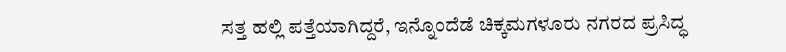ಸತ್ತ ಹಲ್ಲಿ ಪತ್ತೆಯಾಗಿದ್ದರೆ, ಇನ್ನೊಂದೆಡೆ ಚಿಕ್ಕಮಗಳೂರು ನಗರದ ಪ್ರಸಿದ್ಧ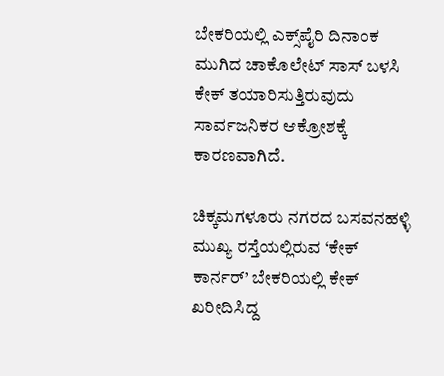ಬೇಕರಿಯಲ್ಲಿ ಎಕ್ಸ್‌ಪೈರಿ ದಿನಾಂಕ ಮುಗಿದ ಚಾಕೊಲೇಟ್ ಸಾಸ್ ಬಳಸಿ ಕೇಕ್ ತಯಾರಿಸುತ್ತಿರುವುದು ಸಾರ್ವಜನಿಕರ ಆಕ್ರೋಶಕ್ಕೆ ಕಾರಣವಾಗಿದೆ.

ಚಿಕ್ಕಮಗಳೂರು ನಗರದ ಬಸವನಹಳ್ಳಿ ಮುಖ್ಯ ರಸ್ತೆಯಲ್ಲಿರುವ ‘ಕೇಕ್ ಕಾರ್ನರ್’ ಬೇಕರಿಯಲ್ಲಿ ಕೇಕ್ ಖರೀದಿಸಿದ್ದ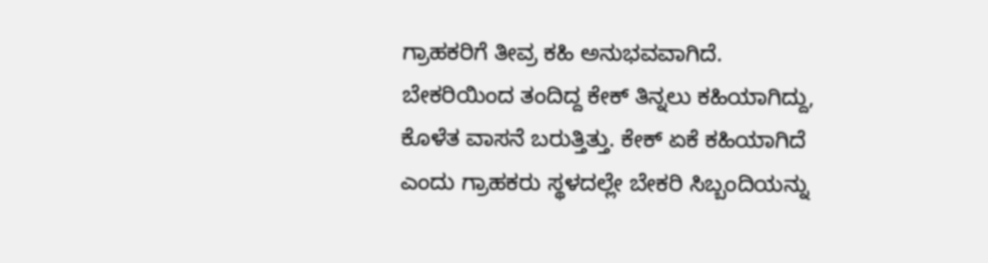ಗ್ರಾಹಕರಿಗೆ ತೀವ್ರ ಕಹಿ ಅನುಭವವಾಗಿದೆ. ಬೇಕರಿಯಿಂದ ತಂದಿದ್ದ ಕೇಕ್ ತಿನ್ನಲು ಕಹಿಯಾಗಿದ್ದು, ಕೊಳೆತ ವಾಸನೆ ಬರುತ್ತಿತ್ತು. ಕೇಕ್ ಏಕೆ ಕಹಿಯಾಗಿದೆ ಎಂದು ಗ್ರಾಹಕರು ಸ್ಥಳದಲ್ಲೇ ಬೇಕರಿ ಸಿಬ್ಬಂದಿಯನ್ನು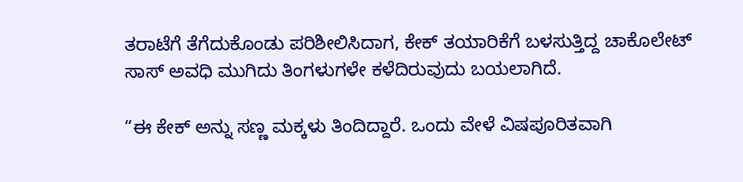ತರಾಟೆಗೆ ತೆಗೆದುಕೊಂಡು ಪರಿಶೀಲಿಸಿದಾಗ, ಕೇಕ್ ತಯಾರಿಕೆಗೆ ಬಳಸುತ್ತಿದ್ದ ಚಾಕೊಲೇಟ್ ಸಾಸ್ ಅವಧಿ ಮುಗಿದು ತಿಂಗಳುಗಳೇ ಕಳೆದಿರುವುದು ಬಯಲಾಗಿದೆ.

“ಈ ಕೇಕ್ ಅನ್ನು ಸಣ್ಣ ಮಕ್ಕಳು ತಿಂದಿದ್ದಾರೆ. ಒಂದು ವೇಳೆ ವಿಷಪೂರಿತವಾಗಿ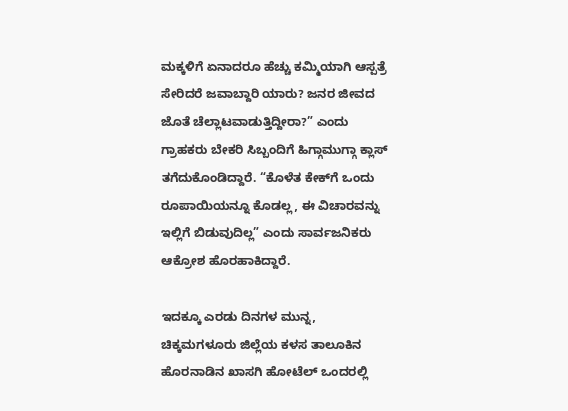ಮಕ್ಕಳಿಗೆ ಏನಾದರೂ ಹೆಚ್ಚು ಕಮ್ಮಿಯಾಗಿ ಆಸ್ಪತ್ರೆ ಸೇರಿದರೆ ಜವಾಬ್ದಾರಿ ಯಾರು? ಜನರ ಜೀವದ ಜೊತೆ ಚೆಲ್ಲಾಟವಾಡುತ್ತಿದ್ದೀರಾ?” ಎಂದು ಗ್ರಾಹಕರು ಬೇಕರಿ ಸಿಬ್ಬಂದಿಗೆ ಹಿಗ್ಗಾಮುಗ್ಗಾ ಕ್ಲಾಸ್ ತಗೆದುಕೊಂಡಿದ್ದಾರೆ. “ಕೊಳೆತ ಕೇಕ್‌ಗೆ ಒಂದು ರೂಪಾಯಿಯನ್ನೂ ಕೊಡಲ್ಲ, ಈ ವಿಚಾರವನ್ನು ಇಲ್ಲಿಗೆ ಬಿಡುವುದಿಲ್ಲ” ಎಂದು ಸಾರ್ವಜನಿಕರು ಆಕ್ರೋಶ ಹೊರಹಾಕಿದ್ದಾರೆ.

ಇದಕ್ಕೂ ಎರಡು ದಿನಗಳ ಮುನ್ನ, ಚಿಕ್ಕಮಗಳೂರು ಜಿಲ್ಲೆಯ ಕಳಸ ತಾಲೂಕಿನ ಹೊರನಾಡಿನ ಖಾಸಗಿ ಹೋಟೆಲ್ ಒಂದರಲ್ಲಿ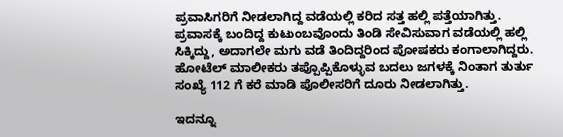ಪ್ರವಾಸಿಗರಿಗೆ ನೀಡಲಾಗಿದ್ದ ವಡೆಯಲ್ಲಿ ಕರಿದ ಸತ್ತ ಹಲ್ಲಿ ಪತ್ತೆಯಾಗಿತ್ತು. ಪ್ರವಾಸಕ್ಕೆ ಬಂದಿದ್ದ ಕುಟುಂಬವೊಂದು ತಿಂಡಿ ಸೇವಿಸುವಾಗ ವಡೆಯಲ್ಲಿ ಹಲ್ಲಿ ಸಿಕ್ಕಿದ್ದು, ಅದಾಗಲೇ ಮಗು ವಡೆ ತಿಂದಿದ್ದರಿಂದ ಪೋಷಕರು ಕಂಗಾಲಾಗಿದ್ದರು. ಹೋಟೆಲ್ ಮಾಲೀಕರು ತಪ್ಪೊಪ್ಪಿಕೊಳ್ಳುವ ಬದಲು ಜಗಳಕ್ಕೆ ನಿಂತಾಗ ತುರ್ತು ಸಂಖ್ಯೆ 112 ಗೆ ಕರೆ ಮಾಡಿ ಪೊಲೀಸರಿಗೆ ದೂರು ನೀಡಲಾಗಿತ್ತು.

ಇದನ್ನೂ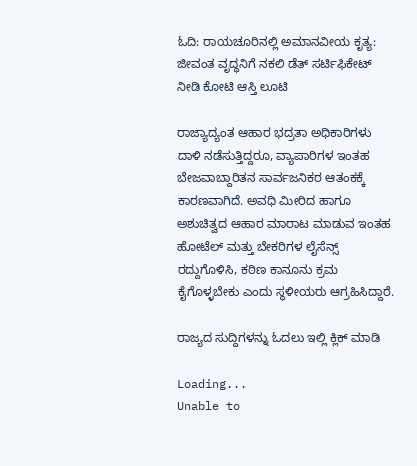ಓದಿ: ರಾಯಚೂರಿನಲ್ಲಿ ಅಮಾನವೀಯ ಕೃತ್ಯ: ಜೀವಂತ ವೃದ್ಧನಿಗೆ ನಕಲಿ ಡೆತ್ ಸರ್ಟಿಫಿಕೇಟ್ ನೀಡಿ ಕೋಟಿ ಆಸ್ತಿ ಲೂಟಿ

ರಾಜ್ಯಾದ್ಯಂತ ಆಹಾರ ಭದ್ರತಾ ಅಧಿಕಾರಿಗಳು ದಾಳಿ ನಡೆಸುತ್ತಿದ್ದರೂ, ವ್ಯಾಪಾರಿಗಳ ಇಂತಹ ಬೇಜವಾಬ್ದಾರಿತನ ಸಾರ್ವಜನಿಕರ ಆತಂಕಕ್ಕೆ ಕಾರಣವಾಗಿದೆ. ಅವಧಿ ಮೀರಿದ ಹಾಗೂ ಅಶುಚಿತ್ವದ ಆಹಾರ ಮಾರಾಟ ಮಾಡುವ ಇಂತಹ ಹೋಟೆಲ್ ಮತ್ತು ಬೇಕರಿಗಳ ಲೈಸೆನ್ಸ್ ರದ್ದುಗೊಳಿಸಿ, ಕಠಿಣ ಕಾನೂನು ಕ್ರಮ ಕೈಗೊಳ್ಳಬೇಕು ಎಂದು ಸ್ಥಳೀಯರು ಆಗ್ರಹಿಸಿದ್ದಾರೆ.

ರಾಜ್ಯದ ಸುದ್ದಿಗಳನ್ನು ಓದಲು ಇಲ್ಲಿ ಕ್ಲಿಕ್ ಮಾಡಿ

Loading...
Unable to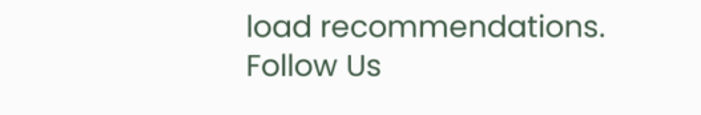load recommendations.
Follow Us